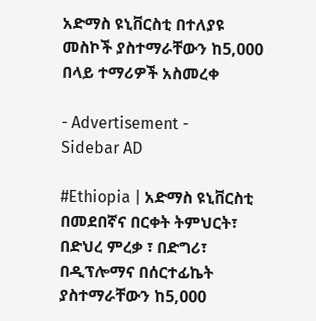አድማስ ዩኒቨርስቲ በተለያዩ መስኮች ያስተማራቸውን ከ5,000 በላይ ተማሪዎች አስመረቀ

- Advertisement -
Sidebar AD

#Ethiopia | አድማስ ዩኒቨርስቲ በመደበኛና በርቀት ትምህርት፣ በድህረ ምረቃ ፣ በድግሪ፣ በዲፕሎማና በሰርተፊኬት ያስተማራቸውን ከ5,000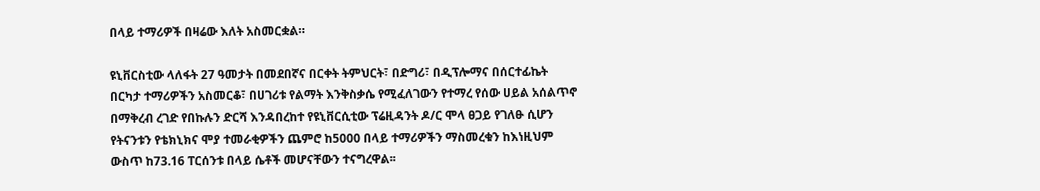በላይ ተማሪዎች በዛሬው እለት አስመርቋል።

ዩኒቨርስቲው ላለፋት 27 ዓመታት በመደበኛና በርቀት ትምህርት፣ በድግሪ፣ በዲፕሎማና በሰርተፊኬት በርካታ ተማሪዎችን አስመርቆ፣ በሀገሪቱ የልማት እንቅስቃሴ የሚፈለገውን የተማረ የሰው ሀይል አሰልጥኖ በማቅረብ ረገድ የበኩሉን ድርሻ እንዳበረከተ የዩኒቨርሲቲው ፕሬዚዳንት ዶ/ር ሞላ ፀጋይ የገለፁ ሲሆን የትናንቱን የቴክኒክና ሞያ ተመራቂዎችን ጨምሮ ከ5000 በላይ ተማሪዎችን ማስመረቁን ከእነዚህም ውስጥ ከ73.16 ፐርሰንቱ በላይ ሴቶች መሆናቸውን ተናግረዋል፡፡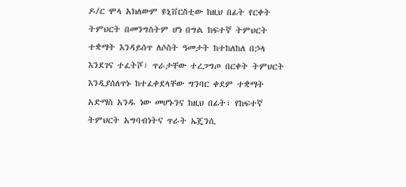ዶ/ር ሞላ አክለውም ዩኒቨርስቲው ከዚህ በፊት የርቀት ትምህርት በመንግስትም ሆነ በግል ከፍተኛ ትምህርት ተቋማት እንዳይሰጥ ለሶስት ዓመታት ከተከለከለ በኃላ እንደገና ተፈትሾ፣ ጥራታቸው ተረጋግጦ በርቀት ትምህርት እንዲያሰለጥኑ ከተፈቀደላቸው ግንባር ቀደም ተቋማት አድማስ አንዱ ነው መሆኑንና ከዚህ በፊት፣ የከፍተኛ ትምህርት አግባብነትና ጥራት ኤጄንሲ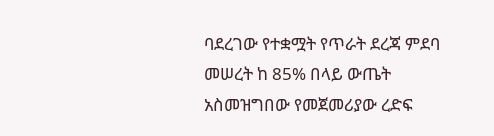ባደረገው የተቋሟት የጥራት ደረጃ ምደባ መሠረት ከ 85% በላይ ውጤት አስመዝግበው የመጀመሪያው ረድፍ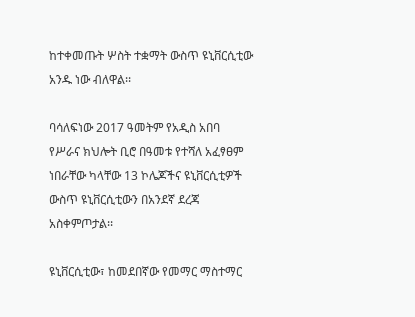ከተቀመጡት ሦስት ተቋማት ውስጥ ዩኒቨርሲቲው አንዱ ነው ብለዋል፡፡

ባሳለፍነው 2017 ዓመትም የአዲስ አበባ የሥራና ክህሎት ቢሮ በዓመቱ የተሻለ አፈፃፀም ነበራቸው ካላቸው 13 ኮሌጆችና ዩኒቨርሲቲዎች ውስጥ ዩኒቨርሲቲውን በአንደኛ ደረጃ አስቀምጦታል፡፡

ዩኒቨርሲቲው፣ ከመደበኛው የመማር ማስተማር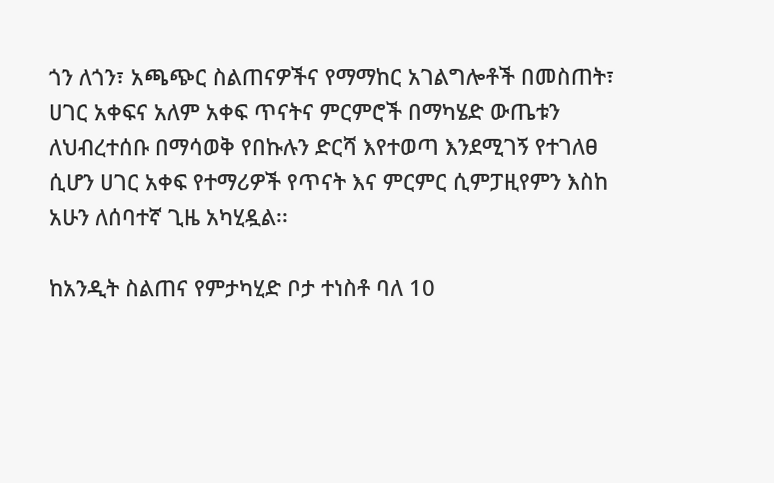ጎን ለጎን፣ አጫጭር ስልጠናዎችና የማማከር አገልግሎቶች በመስጠት፣ ሀገር አቀፍና አለም አቀፍ ጥናትና ምርምሮች በማካሄድ ውጤቱን ለህብረተሰቡ በማሳወቅ የበኩሉን ድርሻ እየተወጣ እንደሚገኝ የተገለፀ ሲሆን ሀገር አቀፍ የተማሪዎች የጥናት እና ምርምር ሲምፓዚየምን እስከ አሁን ለሰባተኛ ጊዜ አካሂዷል፡፡

ከአንዲት ስልጠና የምታካሂድ ቦታ ተነስቶ ባለ 10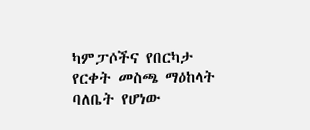ካምፓሶችና የበርካታ የርቀት መስጫ ማዕከላት ባለቤት የሆነው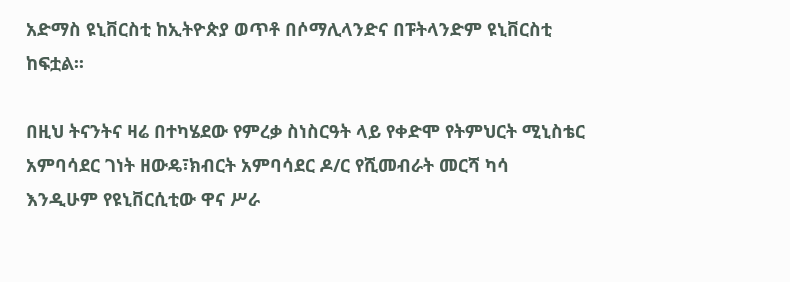አድማስ ዩኒቨርስቲ ከኢትዮጵያ ወጥቶ በሶማሊላንድና በፑትላንድም ዩኒቨርስቲ ከፍቷል፡፡

በዚህ ትናንትና ዛሬ በተካሄደው የምረቃ ስነስርዓት ላይ የቀድሞ የትምህርት ሚኒስቴር አምባሳደር ገነት ዘውዴ፣ክብርት አምባሳደር ዶ/ር የሺመብራት መርሻ ካሳ እንዲሁም የዩኒቨርሲቲው ዋና ሥራ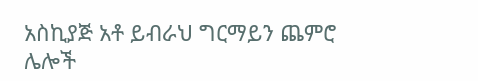አስኪያጅ አቶ ይብራህ ግርማይን ጨምሮ ሌሎች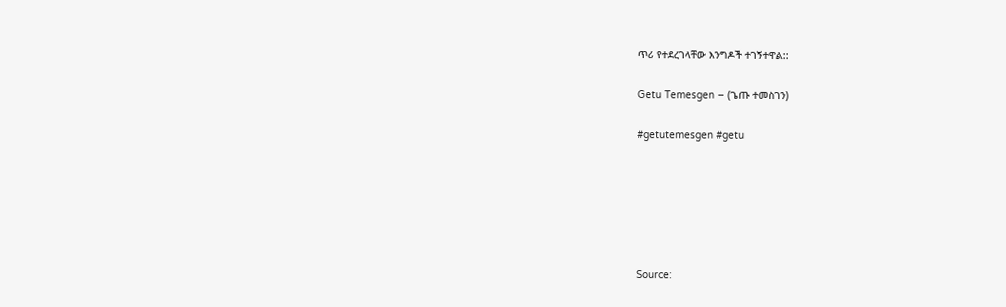ጥሪ የተደረገላቸው እንግዶች ተገኝተዋል::

Getu Temesgen – (ጌጡ ተመስገን)

#getutemesgen #getu






Source: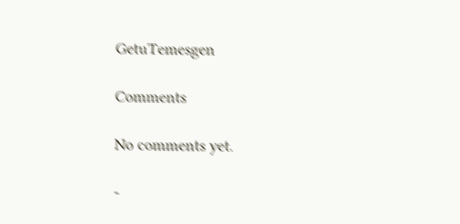GetuTemesgen

Comments

No comments yet.

-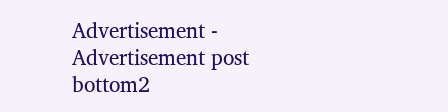Advertisement -
Advertisement post bottom2